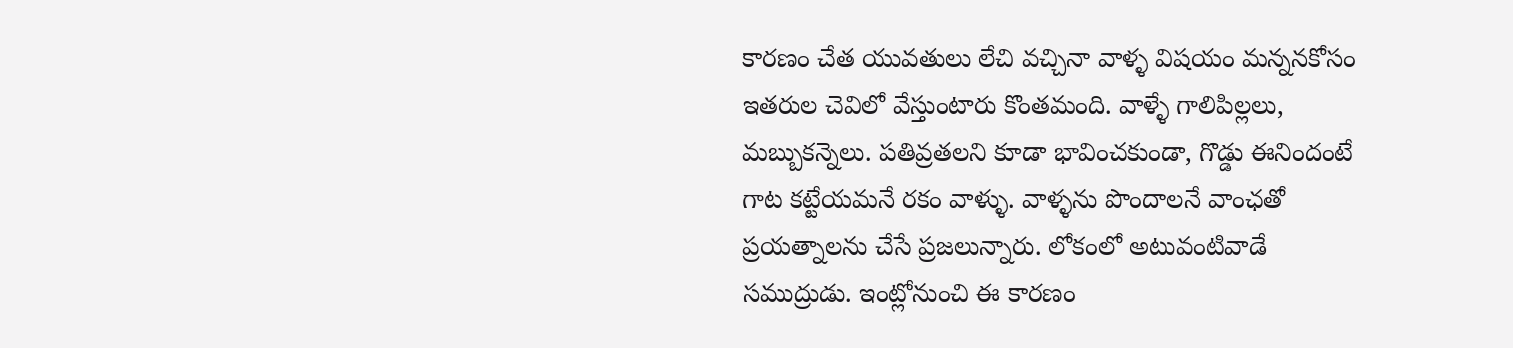కారణం చేత యువతులు లేచి వచ్చినా వాళ్ళ విషయం మన్ననకోసం ఇతరుల చెవిలో వేస్తుంటారు కొంతమంది. వాళ్ళే గాలిపిల్లలు, మబ్బుకన్నెలు. పతివ్రతలని కూడా భావించకుండా, గొడ్డు ఈనిందంటే గాట కట్టేయమనే రకం వాళ్ళు. వాళ్ళను పొందాలనే వాంఛతో ప్రయత్నాలను చేసే ప్రజలున్నారు. లోకంలో అటువంటివాడే సముద్రుడు. ఇంట్లోనుంచి ఈ కారణం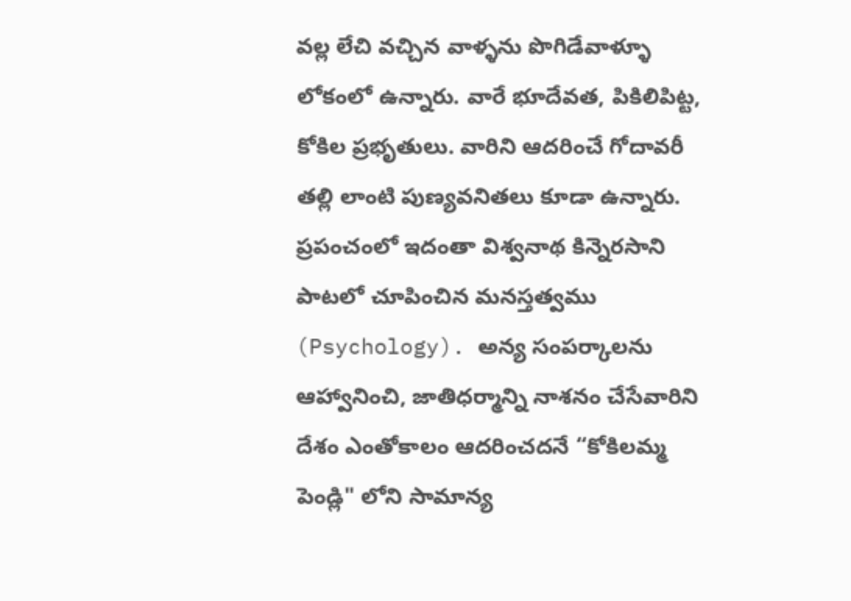వల్ల లేచి వచ్చిన వాళ్ళను పొగిడేవాళ్ళూ లోకంలో ఉన్నారు. వారే భూదేవత, పికిలిపిట్ట, కోకిల ప్రభృతులు. వారిని ఆదరించే గోదావరీ తల్లి లాంటి పుణ్యవనితలు కూడా ఉన్నారు. ప్రపంచంలో ఇదంతా విశ్వనాథ కిన్నెరసాని పాటలో చూపించిన మనస్తత్వము (Psychology). అన్య సంపర్కాలను ఆహ్వానించి, జాతిధర్మాన్ని నాశనం చేసేవారిని దేశం ఎంతోకాలం ఆదరించదనే “కోకిలమ్మ పెండ్లి" లోని సామాన్య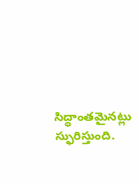సిద్ధాంతమైనట్లు స్ఫురిస్తుంది.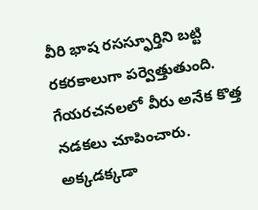వీరి భాష రసస్ఫూర్తిని బట్టి రకరకాలుగా పర్వెత్తుతుంది. గేయరచనలలో వీరు అనేక కొత్త నడకలు చూపించారు. అక్కడక్కడా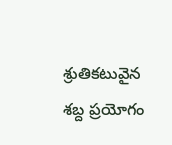శ్రుతికటువైన శబ్ద ప్రయోగం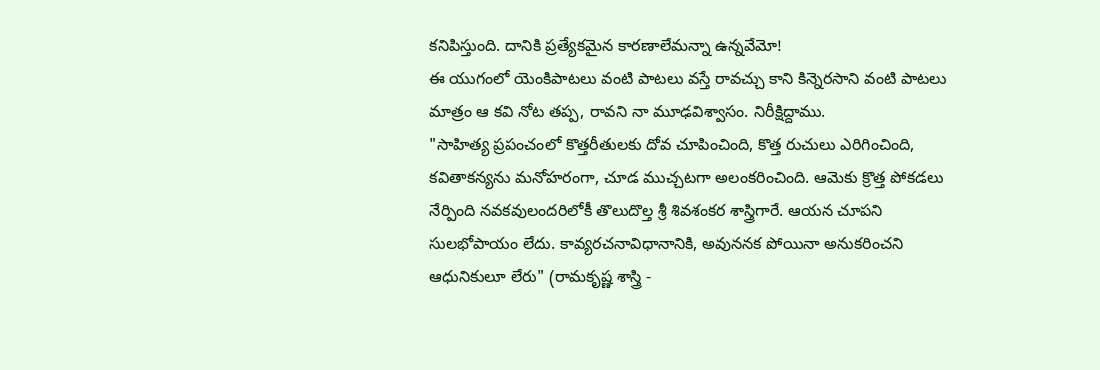కనిపిస్తుంది. దానికి ప్రత్యేకమైన కారణాలేమన్నా ఉన్నవేమో!
ఈ యుగంలో యెంకిపాటలు వంటి పాటలు వస్తే రావచ్చు కాని కిన్నెరసాని వంటి పాటలు మాత్రం ఆ కవి నోట తప్ప, రావని నా మూఢవిశ్వాసం. నిరీక్షిద్దాము.
"సాహిత్య ప్రపంచంలో కొత్తరీతులకు దోవ చూపించింది, కొత్త రుచులు ఎరిగించింది, కవితాకన్యను మనోహరంగా, చూడ ముచ్చటగా అలంకరించింది. ఆమెకు క్రొత్త పోకడలు నేర్పింది నవకవులందరిలోకీ తొలుదొల్త శ్రీ శివశంకర శాస్త్రిగారే. ఆయన చూపని సులభోపాయం లేదు. కావ్యరచనావిధానానికి, అవుననక పోయినా అనుకరించని ఆధునికులూ లేరు" (రామకృష్ణ శాస్త్రి -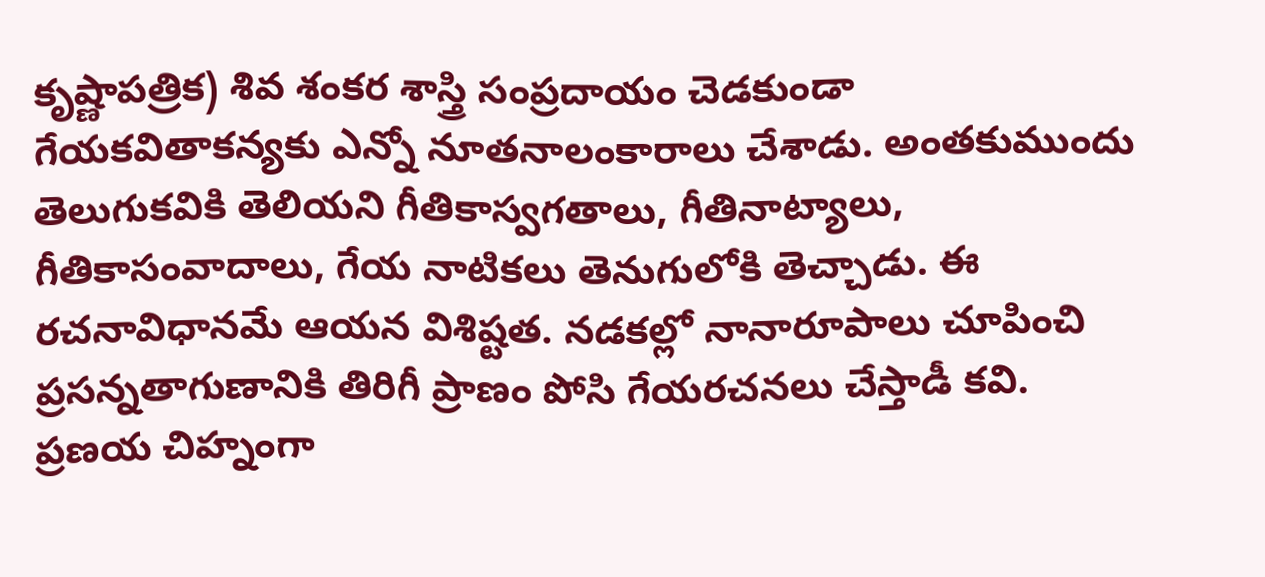కృష్ణాపత్రిక) శివ శంకర శాస్త్రి సంప్రదాయం చెడకుండా గేయకవితాకన్యకు ఎన్నో నూతనాలంకారాలు చేశాడు. అంతకుముందు తెలుగుకవికి తెలియని గీతికాస్వగతాలు, గీతినాట్యాలు, గీతికాసంవాదాలు, గేయ నాటికలు తెనుగులోకి తెచ్చాడు. ఈ రచనావిధానమే ఆయన విశిష్టత. నడకల్లో నానారూపాలు చూపించి ప్రసన్నతాగుణానికి తిరిగీ ప్రాణం పోసి గేయరచనలు చేస్తాడీ కవి.
ప్రణయ చిహ్నంగా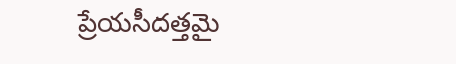ప్రేయసీదత్తమై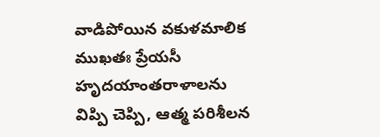వాడిపోయిన వకుళమాలిక ముఖతః ప్రేయసీ హృదయాంతరాళాలను విప్పి చెప్పి, ఆత్మ పరిశీలన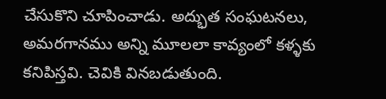చేసుకొని చూపించాడు. అద్భుత సంఘటనలు, అమరగానము అన్ని మూలలా కావ్యంలో కళ్ళకు కనిపిస్తవి. చెవికి వినబడుతుంది.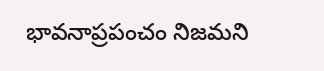భావనాప్రపంచం నిజమని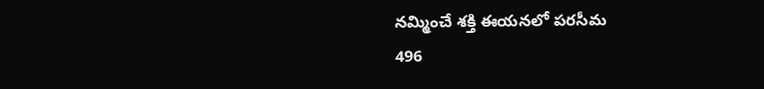నమ్మించే శక్తి ఈయనలో పరసీమ
496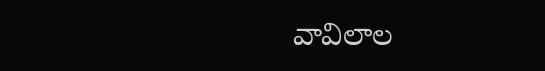వావిలాల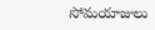సోమయాజులు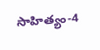సాహిత్యం-4